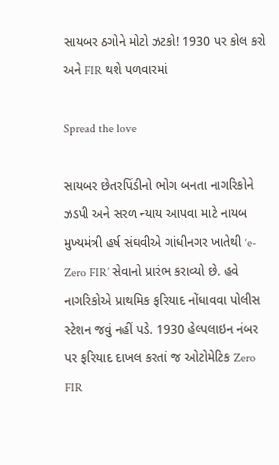સાયબર ઠગોને મોટો ઝટકો! 1930 પર કોલ કરો અને FIR થશે પળવારમાં

Spread the love

સાયબર છેતરપિંડીનો ભોગ બનતા નાગરિકોને ઝડપી અને સરળ ન્યાય આપવા માટે નાયબ મુખ્યમંત્રી હર્ષ સંઘવીએ ગાંધીનગર ખાતેથી ‘e-Zero FIR’ સેવાનો પ્રારંભ કરાવ્યો છે. હવે નાગરિકોએ પ્રાથમિક ફરિયાદ નોંધાવવા પોલીસ સ્ટેશન જવું નહીં પડે. 1930 હેલ્પલાઇન નંબર પર ફરિયાદ દાખલ કરતાં જ ઓટોમેટિક Zero FIR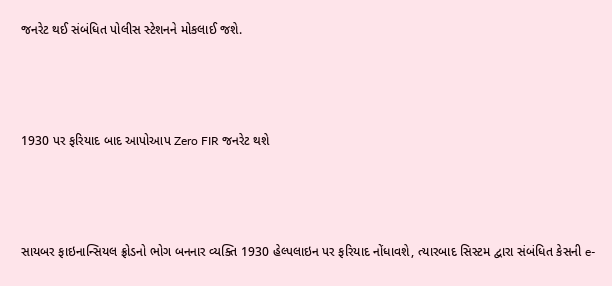જનરેટ થઈ સંબંધિત પોલીસ સ્ટેશનને મોકલાઈ જશે.



1930 પર ફરિયાદ બાદ આપોઆપ Zero FIR જનરેટ થશે



સાયબર ફાઇનાન્સિયલ ફ્રોડનો ભોગ બનનાર વ્યક્તિ 1930 હેલ્પલાઇન પર ફરિયાદ નોંધાવશે, ત્યારબાદ સિસ્ટમ દ્વારા સંબંધિત કેસની e-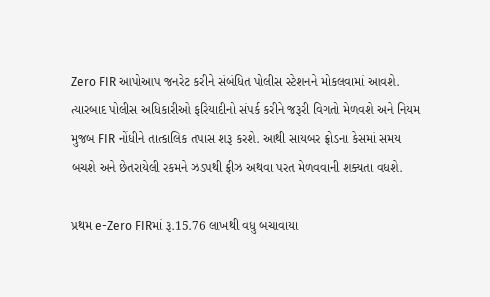Zero FIR આપોઆપ જનરેટ કરીને સંબંધિત પોલીસ સ્ટેશનને મોકલવામાં આવશે. ત્યારબાદ પોલીસ અધિકારીઓ ફરિયાદીનો સંપર્ક કરીને જરૂરી વિગતો મેળવશે અને નિયમ મુજબ FIR નોંધીને તાત્કાલિક તપાસ શરૂ કરશે. આથી સાયબર ફ્રોડના કેસમાં સમય બચશે અને છેતરાયેલી રકમને ઝડપથી ફ્રીઝ અથવા પરત મેળવવાની શક્યતા વધશે.

પ્રથમ e-Zero FIRમાં રૂ.15.76 લાખથી વધુ બચાવાયા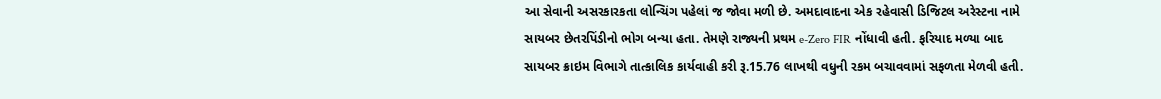આ સેવાની અસરકારકતા લોન્ચિંગ પહેલાં જ જોવા મળી છે. અમદાવાદના એક રહેવાસી ડિજિટલ અરેસ્ટના નામે સાયબર છેતરપિંડીનો ભોગ બન્યા હતા. તેમણે રાજ્યની પ્રથમ e-Zero FIR નોંધાવી હતી. ફરિયાદ મળ્યા બાદ સાયબર ક્રાઇમ વિભાગે તાત્કાલિક કાર્યવાહી કરી રૂ.15.76 લાખથી વધુની રકમ બચાવવામાં સફળતા મેળવી હતી.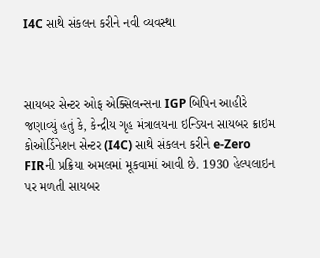I4C સાથે સંકલન કરીને નવી વ્યવસ્થા



સાયબર સેન્ટર ઓફ એક્સિલન્સના IGP બિપિન આહીરે જણાવ્યું હતું કે, કેન્દ્રીય ગૃહ મંત્રાલયના ઇન્ડિયન સાયબર ક્રાઇમ કોઓર્ડિનેશન સેન્ટર (I4C) સાથે સંકલન કરીને e-Zero FIRની પ્રક્રિયા અમલમાં મૂકવામાં આવી છે. 1930 હેલ્પલાઇન પર મળતી સાયબર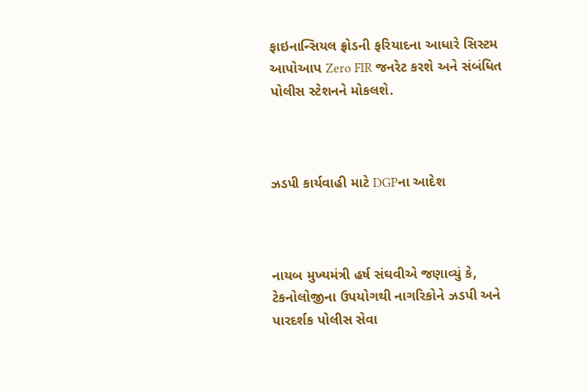ફાઇનાન્સિયલ ફ્રોડની ફરિયાદના આધારે સિસ્ટમ આપોઆપ Zero FIR જનરેટ કરશે અને સંબંધિત પોલીસ સ્ટેશનને મોકલશે.



ઝડપી કાર્યવાહી માટે DGPના આદેશ



નાયબ મુખ્યમંત્રી હર્ષ સંઘવીએ જણાવ્યું કે, ટેકનોલોજીના ઉપયોગથી નાગરિકોને ઝડપી અને પારદર્શક પોલીસ સેવા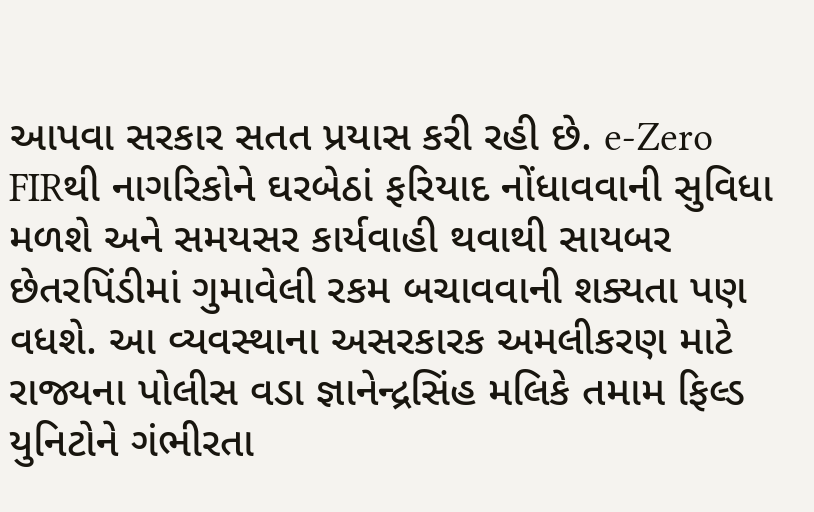આપવા સરકાર સતત પ્રયાસ કરી રહી છે. e-Zero FIRથી નાગરિકોને ઘરબેઠાં ફરિયાદ નોંધાવવાની સુવિધા મળશે અને સમયસર કાર્યવાહી થવાથી સાયબર છેતરપિંડીમાં ગુમાવેલી રકમ બચાવવાની શક્યતા પણ વધશે. આ વ્યવસ્થાના અસરકારક અમલીકરણ માટે રાજ્યના પોલીસ વડા જ્ઞાનેન્દ્રસિંહ મલિકે તમામ ફિલ્ડ યુનિટોને ગંભીરતા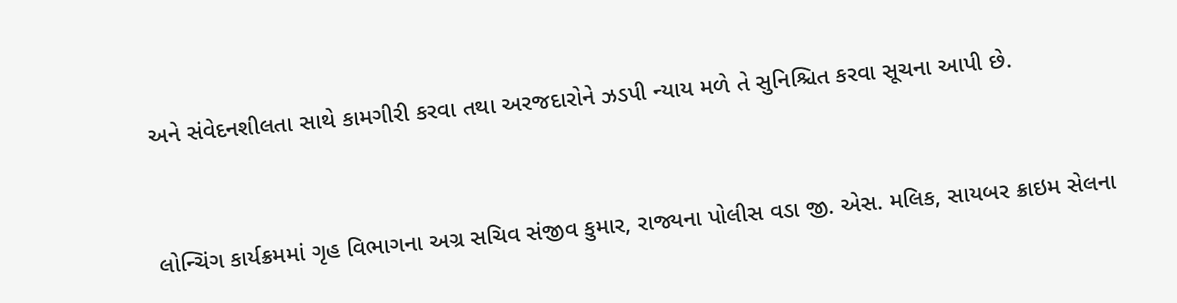અને સંવેદનશીલતા સાથે કામગીરી કરવા તથા અરજદારોને ઝડપી ન્યાય મળે તે સુનિશ્ચિત કરવા સૂચના આપી છે.



લોન્ચિંગ કાર્યક્રમમાં ગૃહ વિભાગના અગ્ર સચિવ સંજીવ કુમાર, રાજ્યના પોલીસ વડા જી. એસ. મલિક, સાયબર ક્રાઇમ સેલના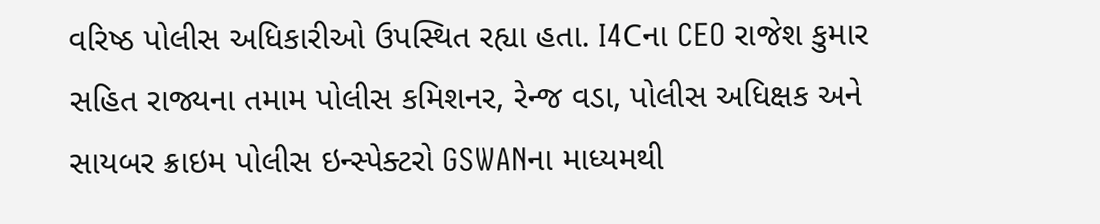વરિષ્ઠ પોલીસ અધિકારીઓ ઉપસ્થિત રહ્યા હતા. I4Cના CEO રાજેશ કુમાર સહિત રાજ્યના તમામ પોલીસ કમિશનર, રેન્જ વડા, પોલીસ અધિક્ષક અને સાયબર ક્રાઇમ પોલીસ ઇન્સ્પેક્ટરો GSWANના માધ્યમથી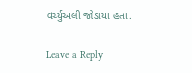વર્ચ્યુઅલી જોડાયા હતા.

Leave a Reply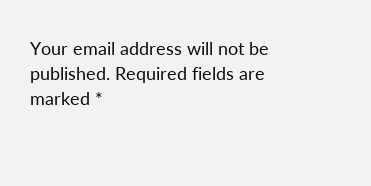Your email address will not be published. Required fields are marked *